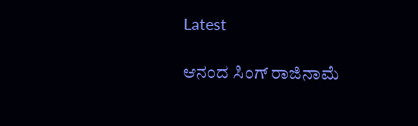Latest

ಆನಂದ ಸಿಂಗ್ ರಾಜಿನಾಮೆ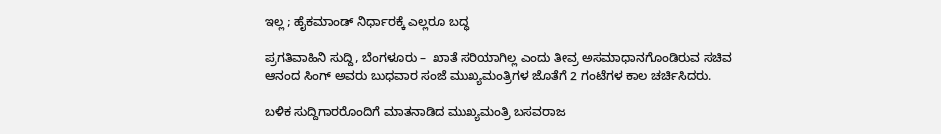ಇಲ್ಲ ; ಹೈಕಮಾಂಡ್ ನಿರ್ಧಾರಕ್ಕೆ ಎಲ್ಲರೂ ಬದ್ಧ

ಪ್ರಗತಿವಾಹಿನಿ ಸುದ್ದಿ, ಬೆಂಗಳೂರು –  ಖಾತೆ ಸರಿಯಾಗಿಲ್ಲ ಎಂದು ತೀವ್ರ ಅಸಮಾಧಾನಗೊಂಡಿರುವ ಸಚಿವ ಆನಂದ ಸಿಂಗ್ ಅವರು ಬುಧವಾರ ಸಂಜೆ ಮುಖ್ಯಮಂತ್ರಿಗಳ ಜೊತೆಗೆ 2 ಗಂಟೆಗಳ ಕಾಲ ಚರ್ಚಿಸಿದರು.

ಬಳಿಕ ಸುದ್ದಿಗಾರರೊಂದಿಗೆ ಮಾತನಾಡಿದ ಮುಖ್ಯಮಂತ್ರಿ ಬಸವರಾಜ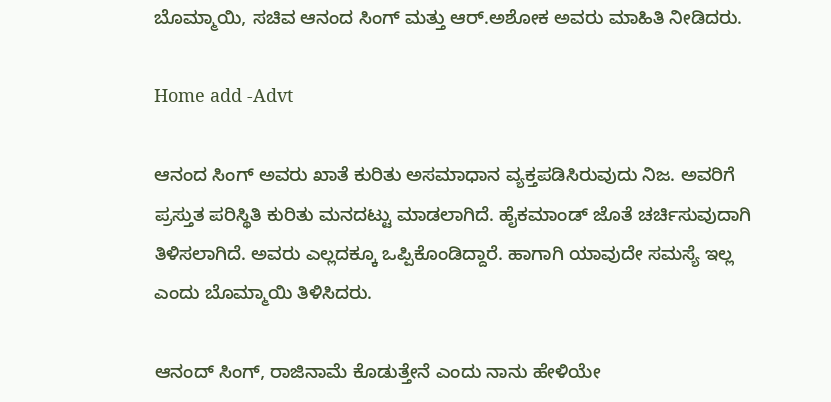ಬೊಮ್ಮಾಯಿ, ಸಚಿವ ಆನಂದ ಸಿಂಗ್ ಮತ್ತು ಆರ್.ಅಶೋಕ ಅವರು ಮಾಹಿತಿ ನೀಡಿದರು.

Home add -Advt

ಆನಂದ ಸಿಂಗ್ ಅವರು ಖಾತೆ ಕುರಿತು ಅಸಮಾಧಾನ ವ್ಯಕ್ತಪಡಿಸಿರುವುದು ನಿಜ. ಅವರಿಗೆ ಪ್ರಸ್ತುತ ಪರಿಸ್ಥಿತಿ ಕುರಿತು ಮನದಟ್ಟು ಮಾಡಲಾಗಿದೆ. ಹೈಕಮಾಂಡ್ ಜೊತೆ ಚರ್ಚಿಸುವುದಾಗಿ ತಿಳಿಸಲಾಗಿದೆ. ಅವರು ಎಲ್ಲದಕ್ಕೂ ಒಪ್ಪಿಕೊಂಡಿದ್ದಾರೆ. ಹಾಗಾಗಿ ಯಾವುದೇ ಸಮಸ್ಯೆ ಇಲ್ಲ ಎಂದು ಬೊಮ್ಮಾಯಿ ತಿಳಿಸಿದರು.

ಆನಂದ್ ಸಿಂಗ್, ರಾಜಿನಾಮೆ ಕೊಡುತ್ತೇನೆ ಎಂದು ನಾನು ಹೇಳಿಯೇ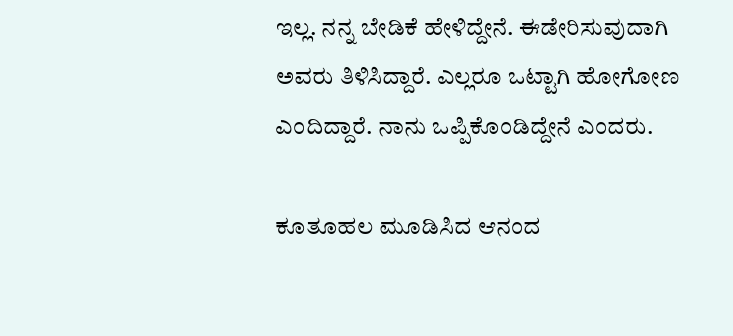ಇಲ್ಲ. ನನ್ನ ಬೇಡಿಕೆ ಹೇಳಿದ್ದೇನೆ. ಈಡೇರಿಸುವುದಾಗಿ ಅವರು ತಿಳಿಸಿದ್ದಾರೆ. ಎಲ್ಲರೂ ಒಟ್ಟಾಗಿ ಹೋಗೋಣ ಎಂದಿದ್ದಾರೆ. ನಾನು ಒಪ್ಪಿಕೊಂಡಿದ್ದೇನೆ ಎಂದರು.

ಕೂತೂಹಲ ಮೂಡಿಸಿದ ಆನಂದ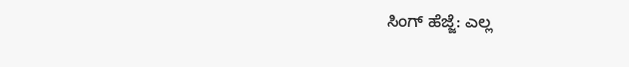ಸಿಂಗ್ ಹೆಜ್ಜೆ: ಎಲ್ಲ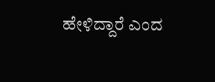ಹೇಳಿದ್ದಾರೆ ಎಂದ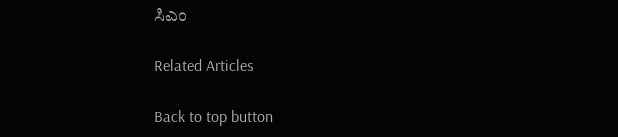ಸಿಎಂ

Related Articles

Back to top button